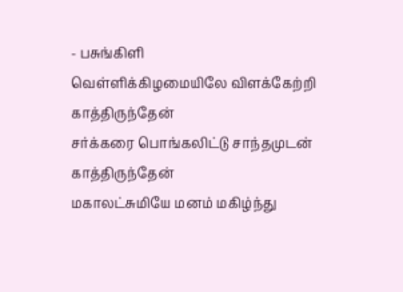- பசுங்கிளி
வெள்ளிக்கிழமையிலே விளக்கேற்றி காத்திருந்தேன்
சர்க்கரை பொங்கலிட்டு சாந்தமுடன் காத்திருந்தேன்
மகாலட்சுமியே மனம் மகிழ்ந்து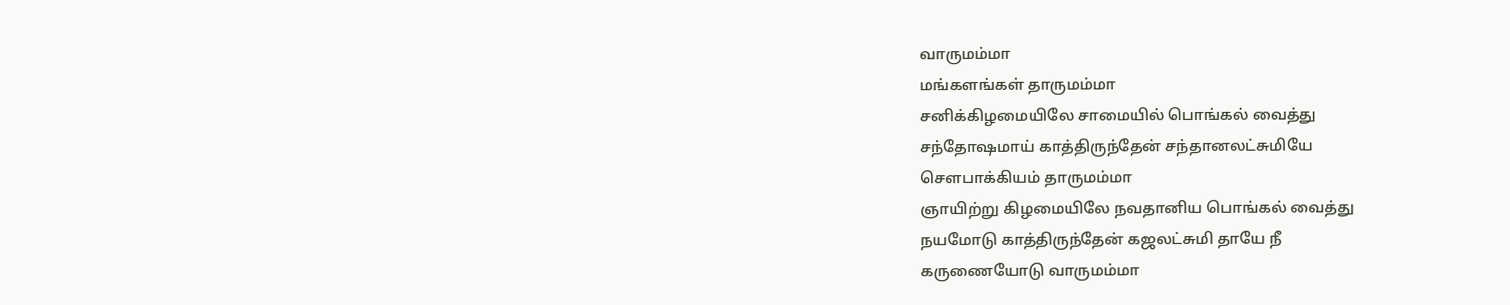வாருமம்மா
மங்களங்கள் தாருமம்மா
சனிக்கிழமையிலே சாமையில் பொங்கல் வைத்து
சந்தோஷமாய் காத்திருந்தேன் சந்தானலட்சுமியே
சௌபாக்கியம் தாருமம்மா
ஞாயிற்று கிழமையிலே நவதானிய பொங்கல் வைத்து
நயமோடு காத்திருந்தேன் கஜலட்சுமி தாயே நீ
கருணையோடு வாருமம்மா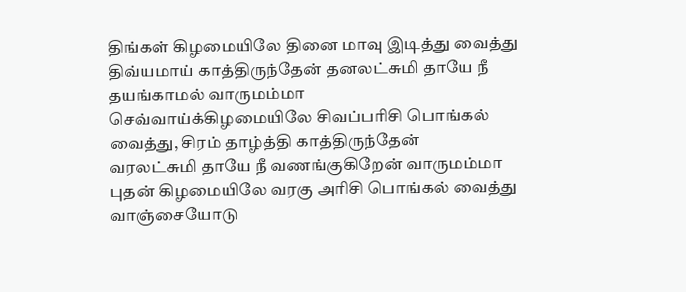திங்கள் கிழமையிலே தினை மாவு இடித்து வைத்து
திவ்யமாய் காத்திருந்தேன் தனலட்சுமி தாயே நீ
தயங்காமல் வாருமம்மா
செவ்வாய்க்கிழமையிலே சிவப்பரிசி பொங்கல்
வைத்து, சிரம் தாழ்த்தி காத்திருந்தேன்
வரலட்சுமி தாயே நீ வணங்குகிறேன் வாருமம்மா
புதன் கிழமையிலே வரகு அரிசி பொங்கல் வைத்து
வாஞ்சையோடு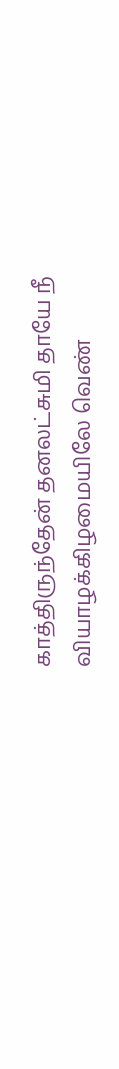காத்திருந்தேன் தனலட்சுமி தாயே நீ
வியாழக்கிழமையிலே வெண்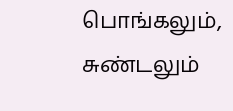பொங்கலும், சுண்டலும்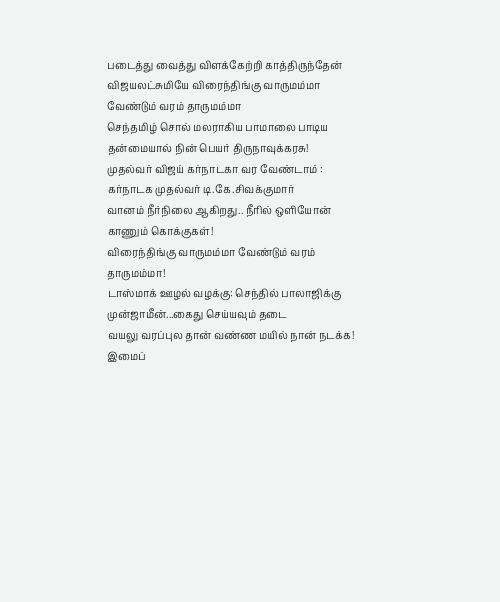படைத்து வைத்து விளக்கேற்றி காத்திருந்தேன்
விஜயலட்சுமியே விரைந்திங்கு வாருமம்மா
வேண்டும் வரம் தாருமம்மா
செந்தமிழ் சொல் மலராகிய பாமாலை பாடிய தன்மையால் நின் பெயர் திருநாவுக்கரசு!
முதல்வர் விஜய் கர்நாடகா வர வேண்டாம் : கர்நாடக முதல்வர் டி.கே.சிவக்குமார்
வானம் நீர்நிலை ஆகிறது.. நீரில் ஒளியோன் காணும் கொக்குகள்!
விரைந்திங்கு வாருமம்மா வேண்டும் வரம் தாருமம்மா!
டாஸ்மாக் ஊழல் வழக்கு: செந்தில் பாலாஜிக்கு முன்ஜாமீன்...கைது செய்யவும் தடை
வயலு வரப்புல தான் வண்ண மயில் நான் நடக்க!
இமைப்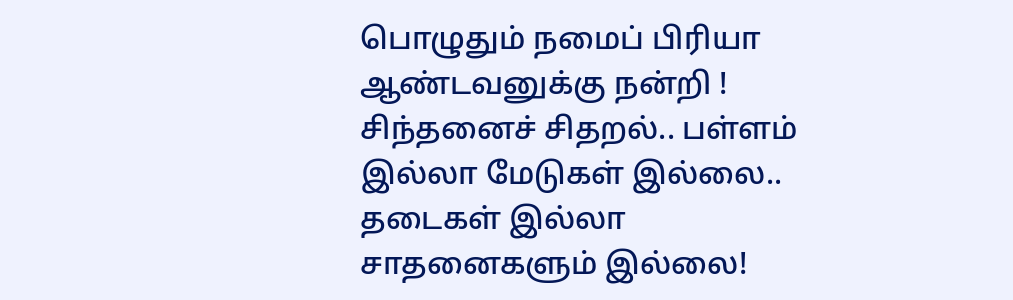பொழுதும் நமைப் பிரியா ஆண்டவனுக்கு நன்றி !
சிந்தனைச் சிதறல்.. பள்ளம் இல்லா மேடுகள் இல்லை.. தடைகள் இல்லா சாதனைகளும் இல்லை!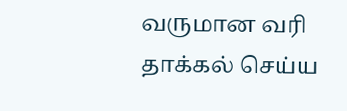வருமான வரி தாக்கல் செய்ய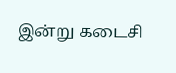இன்று கடைசி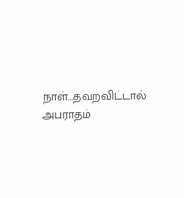நாள்...தவறவிட்டால் அபராதம்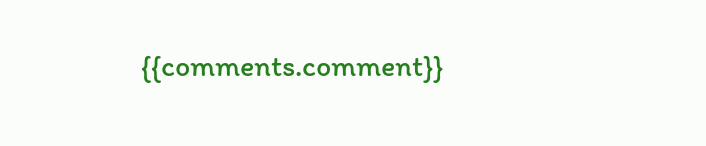{{comments.comment}}